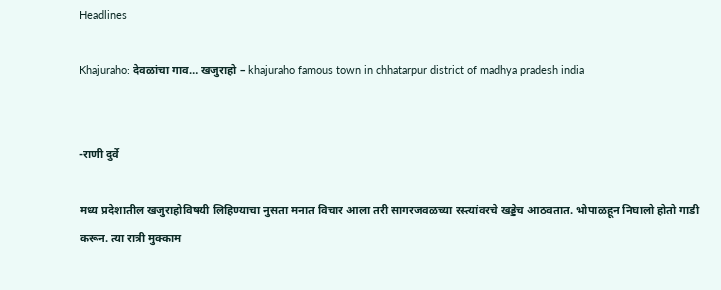Headlines

Khajuraho: देवळांचा गाव… खजुराहो – khajuraho famous town in chhatarpur district of madhya pradesh india


-राणी दुर्वे

मध्य प्रदेशातील खजुराहोविषयी लिहिण्याचा नुसता मनात विचार आला तरी सागरजवळच्या रस्त्यांवरचे खड्डेच आठवतात. भोपाळहून निघालो होतो गाडी करून. त्या रात्री मुक्काम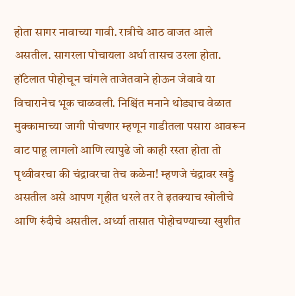होता सागर नावाच्या गावी. रात्रीचे आठ वाजत आले असतील. सागरला पोचायला अर्धा तासच उरला होता. हॉटेलात पोहोचून चांगले ताजेतवाने होऊन जेवावे या विचारानेच भूक चाळवली. निश्चिंत मनाने थोड्याच वेळात मुक्कामाच्या जागी पोचणार म्हणून गाडीतला पसारा आवरून वाट पाहू लागलो आणि त्यापुढे जो काही रस्ता होता तो पृथ्वीवरचा की चंद्रावरचा तेच कळेना! म्हणजे चंद्रावर खड्डे असतील असे आपण गृहीत धरले तर ते इतक्याच खोलीचे आणि रुंदीचे असतील. अर्ध्या तासात पोहोचण्याच्या खुशीत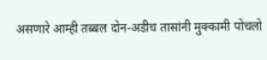असणारे आम्ही तब्बल दोन-अडीच तासांनी मुक्कामी पोचलो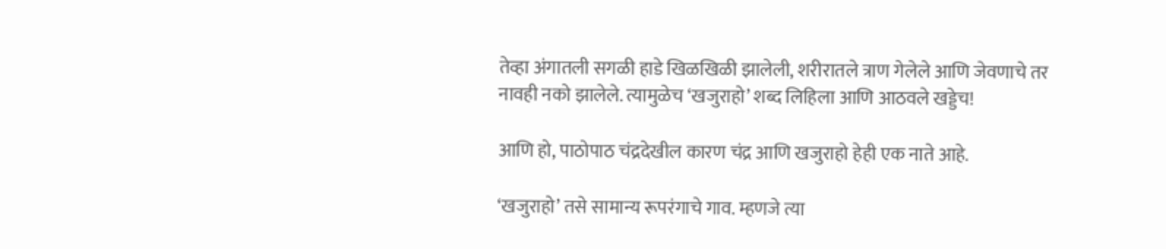तेव्हा अंगातली सगळी हाडे खिळखिळी झालेली, शरीरातले त्राण गेलेले आणि जेवणाचे तर नावही नको झालेले. त्यामुळेच ‘खजुराहो’ शब्द लिहिला आणि आठवले खड्डेच!

आणि हो, पाठोपाठ चंद्रदेखील कारण चंद्र आणि खजुराहो हेही एक नाते आहे.

‘खजुराहो’ तसे सामान्य रूपरंगाचे गाव. म्हणजे त्या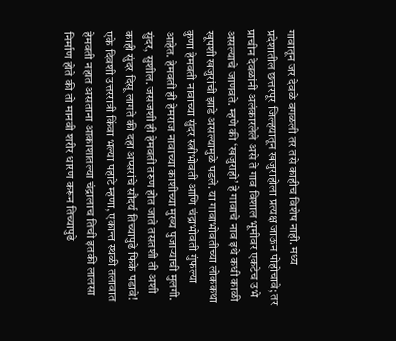गावातून जर देवळे वगळली तर तसे काहीच विशेष नाही. मध्य प्रदेशातील छत्तरपूर जिल्हयातून खजुराहोला प्रत्यक्ष जाऊन पोहोचावे; तर प्राचीन देवळांनी अलंकारलेले असे ते गाव विशाल भूमीवर एकटेच उभे असल्याचे जाणवते. म्हणे की ‘खजुराहो’ हे गावाचे नाव इथे कधी काळी खूपशी खजुरांची झाडे असल्यामुळे पडले. या गावाभोवतीच्या लोककथा कुणा हेमवती नावाच्या सुंदर स्त्रीभोवती आणि चंद्राभोवती गुंफल्या आहेत. हेमवती ही हेमराज नावाच्या काशीच्या मुख्य पुजाऱ्याची मुलगी. सुंदर, सुशील. जसजशी ही हेमवती तरुण होत जाते तसतशी ती अशी काही सुंदर दिसू लागते की दहा अप्सरांचे सौंदर्य तिच्यापुढे फिके पडावे! एके दिवशी उत्तररात्री किंवा भल्या पहाटे म्हणा, एकान्त स्थळी तलावात हेमवती नहात असताना आकाशातल्या चंद्रालाच तिची इतकी लालसा निर्माण होते की तो मानवी शरीर धारण करून तिच्यापुढे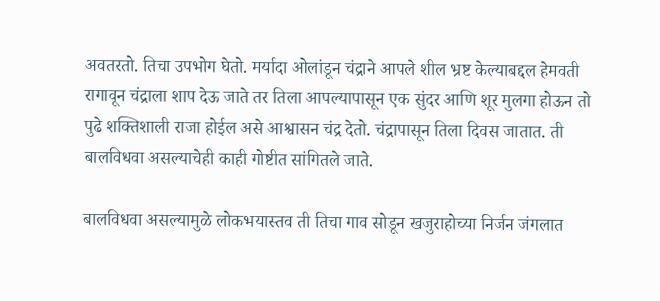अवतरतो. तिचा उपभोग घेतो. मर्यादा ओलांडून चंद्राने आपले शील भ्रष्ट केल्याबद्दल हेमवती रागावून चंद्राला शाप देऊ जाते तर तिला आपल्यापासून एक सुंदर आणि शूर मुलगा होऊन तो पुढे शक्तिशाली राजा होईल असे आश्वासन चंद्र देतो. चंद्रापासून तिला दिवस जातात. ती बालविधवा असल्याचेही काही गोष्टीत सांगितले जाते.

बालविधवा असल्यामुळे लोकभयास्तव ती तिचा गाव सोडून खजुराहोच्या निर्जन जंगलात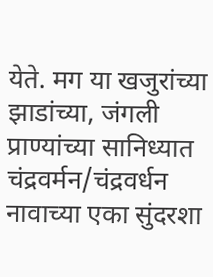येते. मग या खजुरांच्या झाडांच्या, जंगली प्राण्यांच्या सानिध्यात चंद्रवर्मन/चंद्रवर्धन नावाच्या एका सुंदरशा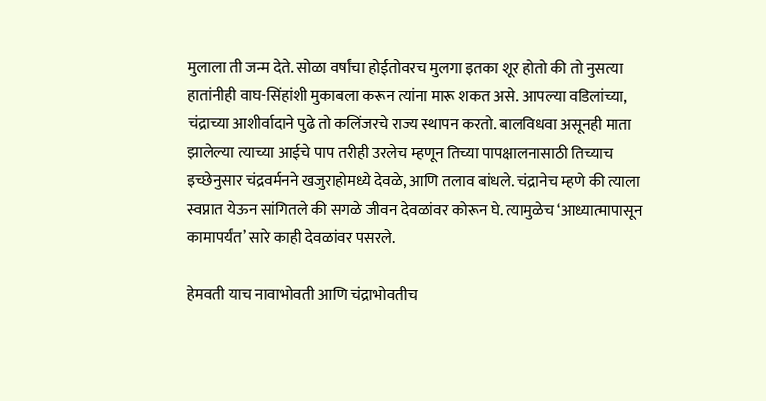मुलाला ती जन्म देते. सोळा वर्षांचा होईतोवरच मुलगा इतका शूर होतो की तो नुसत्या हातांनीही वाघ-सिंहांशी मुकाबला करून त्यांना मारू शकत असे. आपल्या वडिलांच्या, चंद्राच्या आशीर्वादाने पुढे तो कलिंजरचे राज्य स्थापन करतो. बालविधवा असूनही माता झालेल्या त्याच्या आईचे पाप तरीही उरलेच म्हणून तिच्या पापक्षालनासाठी तिच्याच इच्छेनुसार चंद्रवर्मनने खजुराहोमध्ये देवळे, आणि तलाव बांधले. चंद्रानेच म्हणे की त्याला स्वप्नात येऊन सांगितले की सगळे जीवन देवळांवर कोरून घे. त्यामुळेच ‘आध्यात्मापासून कामापर्यंत’ सारे काही देवळांवर पसरले.

हेमवती याच नावाभोवती आणि चंद्राभोवतीच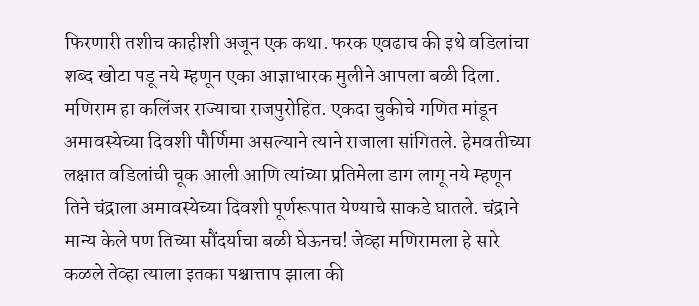फिरणारी तशीच काहीशी अजून एक कथा. फरक एवढाच की इथे वडिलांचा शब्द खोटा पडू नये म्हणून एका आज्ञाधारक मुलीने आपला बळी दिला. मणिराम हा कलिंजर राज्याचा राजपुरोहित. एकदा चुकीचे गणित मांडून अमावस्येच्या दिवशी पौर्णिमा असल्याने त्याने राजाला सांगितले. हेमवतीच्या लक्षात वडिलांची चूक आली आणि त्यांच्या प्रतिमेला डाग लागू नये म्हणून तिने चंद्राला अमावस्येच्या दिवशी पूर्णरूपात येण्याचे साकडे घातले. चंद्राने मान्य केले पण तिच्या सौंदर्याचा बळी घेऊनच! जेव्हा मणिरामला हे सारे कळले तेव्हा त्याला इतका पश्चात्ताप झाला की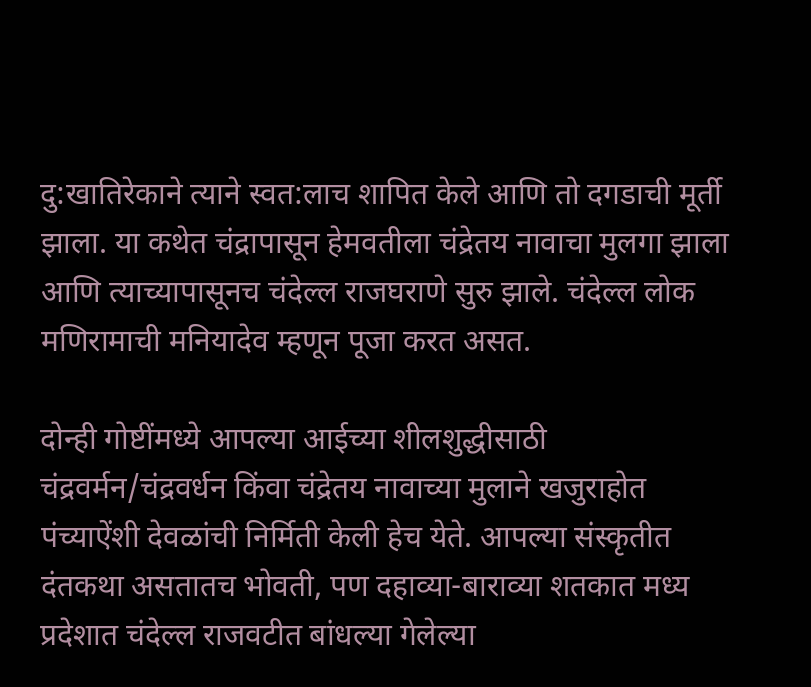दु:खातिरेकाने त्याने स्वत:लाच शापित केले आणि तो दगडाची मूर्ती झाला. या कथेत चंद्रापासून हेमवतीला चंद्रेतय नावाचा मुलगा झाला आणि त्याच्यापासूनच चंदेल्ल राजघराणे सुरु झाले. चंदेल्ल लोक मणिरामाची मनियादेव म्हणून पूजा करत असत.

दोन्ही गोष्टींमध्ये आपल्या आईच्या शीलशुद्धीसाठी चंद्रवर्मन/चंद्रवर्धन किंवा चंद्रेतय नावाच्या मुलाने खजुराहोत पंच्याऐंशी देवळांची निर्मिती केली हेच येते. आपल्या संस्कृतीत दंतकथा असतातच भोवती, पण दहाव्या-बाराव्या शतकात मध्य प्रदेशात चंदेल्ल राजवटीत बांधल्या गेलेल्या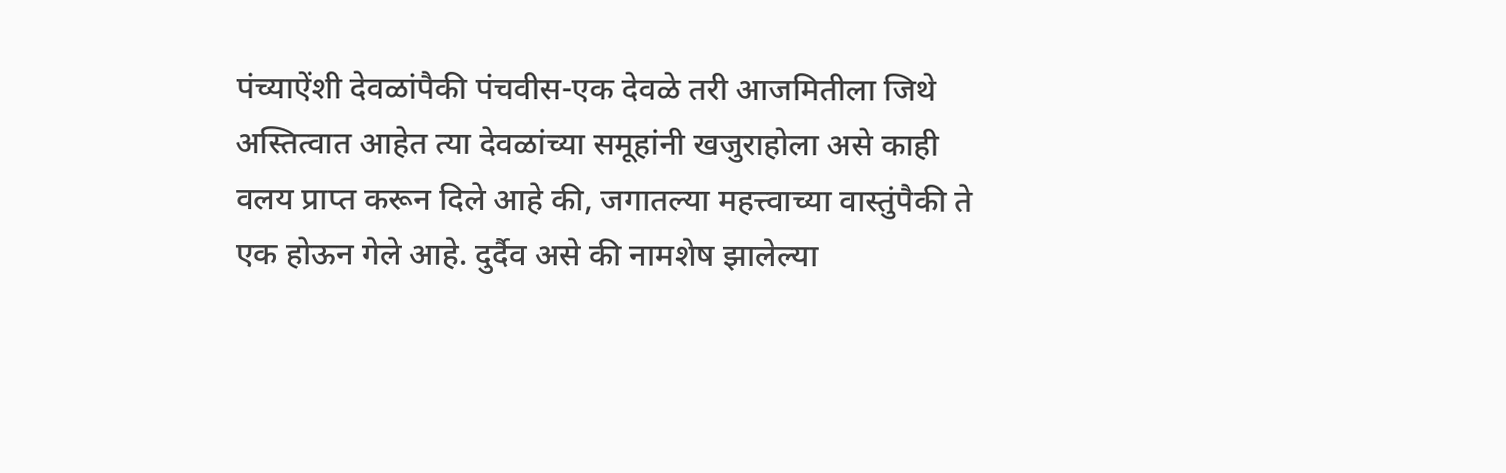पंच्याऐंशी देवळांपैकी पंचवीस-एक देवळे तरी आजमितीला जिथे अस्तित्वात आहेत त्या देवळांच्या समूहांनी खजुराहोला असे काही वलय प्राप्त करून दिले आहे की, जगातल्या महत्त्वाच्या वास्तुंपैकी ते एक होऊन गेले आहे. दुर्दैव असे की नामशेष झालेल्या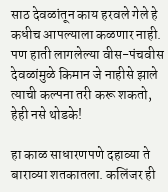साठ देवळांतून काय हरवले गेले हे कधीच आपल्याला कळणार नाही. पण हाती लागलेल्या वीस-पंचवीस देवळांमुळे किमान जे नाहीसे झाले त्याची कल्पना तरी करू शकतो, हेही नसे थोडके!

हा काळ साधारणपणे दहाव्या ते बाराव्या शतकातला. कलिंजर ही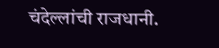चंदेल्लांची राजधानी.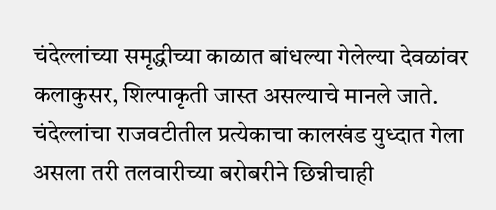चंदेल्लांच्या समृद्धीच्या काळात बांधल्या गेलेल्या देवळांवर कलाकुसर, शिल्पाकृती जास्त असल्याचे मानले जाते. चंदेल्लांचा राजवटीतील प्रत्येकाचा कालखंड युध्दात गेला असला तरी तलवारीच्या बरोबरीने छिन्नीचाही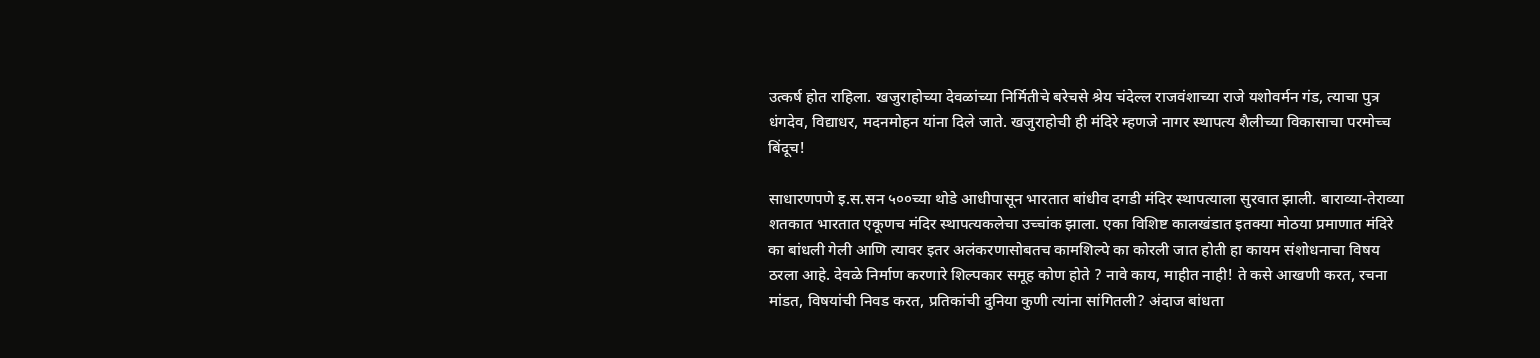उत्कर्ष होत राहिला. खजुराहोच्या देवळांच्या निर्मितीचे बरेचसे श्रेय चंदेल्ल राजवंशाच्या राजे यशोवर्मन गंड, त्याचा पुत्र धंगदेव, विद्याधर, मदनमोहन यांना दिले जाते. खजुराहोची ही मंदिरे म्हणजे नागर स्थापत्य शैलीच्या विकासाचा परमोच्च बिंदूच!

साधारणपणे इ.स.सन ५००च्या थोडे आधीपासून भारतात बांधीव दगडी मंदिर स्थापत्याला सुरवात झाली. बाराव्या-तेराव्या शतकात भारतात एकूणच मंदिर स्थापत्यकलेचा उच्चांक झाला. एका विशिष्ट कालखंडात इतक्या मोठया प्रमाणात मंदिरे का बांधली गेली आणि त्यावर इतर अलंकरणासोबतच कामशिल्पे का कोरली जात होती हा कायम संशोधनाचा विषय ठरला आहे. देवळे निर्माण करणारे शिल्पकार समूह कोण होते ? नावे काय, माहीत नाही! ते कसे आखणी करत, रचना मांडत, विषयांची निवड करत, प्रतिकांची दुनिया कुणी त्यांना सांगितली? अंदाज बांधता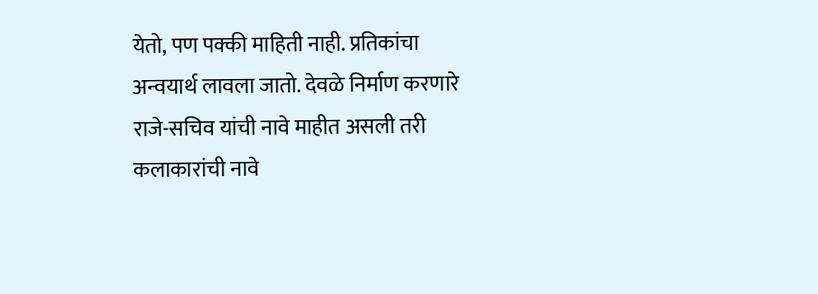येतो, पण पक्की माहिती नाही. प्रतिकांचा अन्वयार्थ लावला जातो. देवळे निर्माण करणारे राजे-सचिव यांची नावे माहीत असली तरी कलाकारांची नावे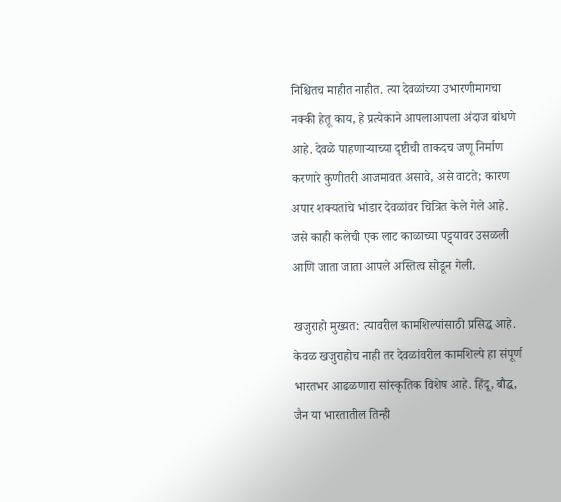निश्चितच माहीत नाहीत. त्या देवळांच्या उभारणीमागचा नक्की हेतू काय, हे प्रत्येकाने आपलाआपला अंदाज बांधणे आहे. देवळे पाहणाऱ्याच्या दृष्टीची ताकदच जणू निर्माण करणारे कुणीतरी आजमावत असावे, असे वाटते; कारण अपार शक्यतांचे भांडार देवळांवर चित्रित केले गेले आहे. जसे काही कलेची एक लाट काळाच्या पट्ट्यावर उसळली आणि जाता जाता आपले अस्तित्व सोडून गेली.

खजुराहो मुख्यत: त्यावरील कामशिल्पांसाठी प्रसिद्ध आहे. केवळ खजुराहोच नाही तर देवळांवरील कामशिल्पे हा संपूर्ण भारतभर आढळणारा सांस्कृतिक विशेष आहे. हिंदू, बौद्ध, जैन या भारतातील तिन्ही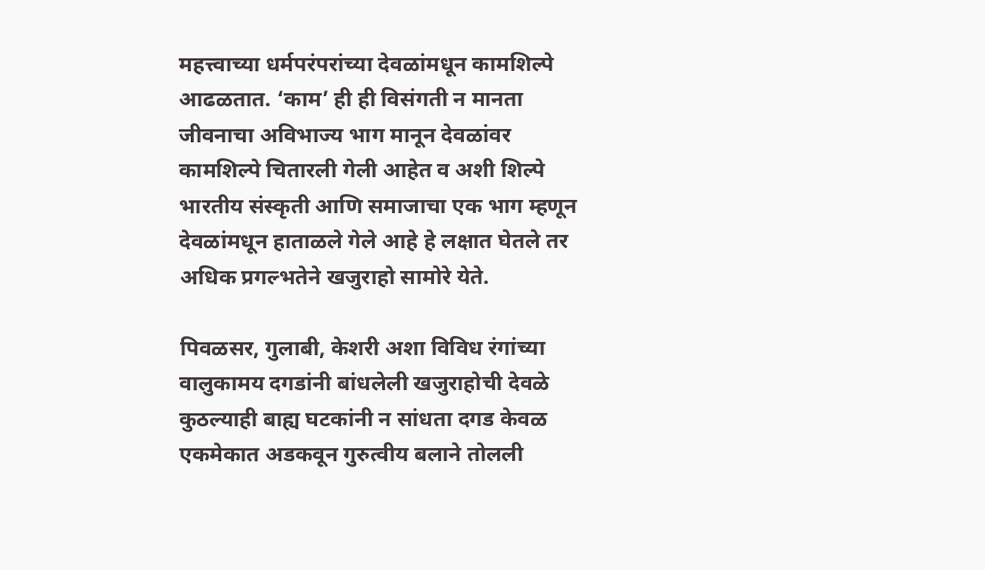महत्त्वाच्या धर्मपरंपरांच्या देवळांमधून कामशिल्पे आढळतात. ‘काम’ ही ही विसंगती न मानता जीवनाचा अविभाज्य भाग मानून देवळांवर कामशिल्पे चितारली गेली आहेत व अशी शिल्पे भारतीय संस्कृती आणि समाजाचा एक भाग म्हणून देवळांमधून हाताळले गेले आहे हे लक्षात घेतले तर अधिक प्रगल्भतेने खजुराहो सामोरे येते.

पिवळसर, गुलाबी, केशरी अशा विविध रंगांच्या वालुकामय दगडांनी बांधलेली खजुराहोची देवळे कुठल्याही बाह्य घटकांनी न सांधता दगड केवळ एकमेकात अडकवून गुरुत्वीय बलाने तोलली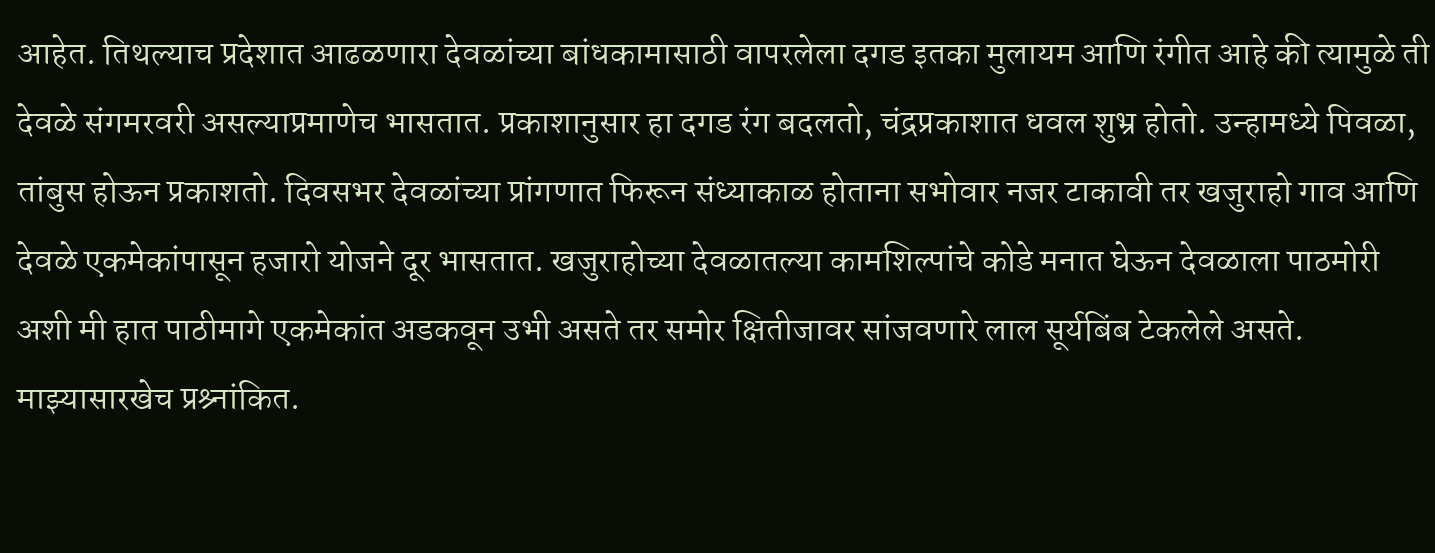आहेत. तिथल्याच प्रदेशात आढळणारा देवळांच्या बांधकामासाठी वापरलेला दगड इतका मुलायम आणि रंगीत आहे की त्यामुळे ती देवळे संगमरवरी असल्याप्रमाणेच भासतात. प्रकाशानुसार हा दगड रंग बदलतो, चंद्रप्रकाशात धवल शुभ्र होतो. उन्हामध्ये पिवळा, तांबुस होऊन प्रकाशतो. दिवसभर देवळांच्या प्रांगणात फिरून संध्याकाळ होताना सभोवार नजर टाकावी तर खजुराहो गाव आणि देवळे एकमेकांपासून हजारो योजने दूर भासतात. खजुराहोच्या देवळातल्या कामशिल्पांचे कोडे मनात घेऊन देवळाला पाठमोरी अशी मी हात पाठीमागे एकमेकांत अडकवून उभी असते तर समोर क्षितीजावर सांजवणारे लाल सूर्यबिंब टेकलेले असते. माझ्यासारखेच प्रश्र्नांकित.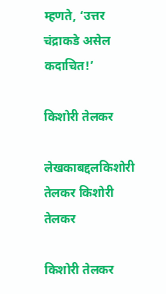म्हणते, ‘उत्तर चंद्राकडे असेल कदाचित!’

किशोरी तेलकर

लेखकाबद्दलकिशोरी तेलकर किशोरी तेलकर

किशोरी तेलकर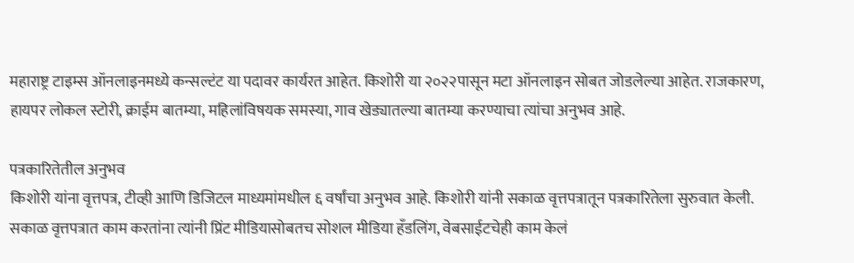महाराष्ट्र टाइम्स ऑनलाइनमध्ये कन्सल्टंट या पदावर कार्यरत आहेत. किशोरी या २०२२पासून मटा ऑनलाइन सोबत जोडलेल्या आहेत. राजकारण, हायपर लोकल स्टोरी, क्राईम बातम्या, महिलांविषयक समस्या, गाव खेड्यातल्या बातम्या करण्याचा त्यांचा अनुभव आहे.

पत्रकारितेतील अनुभव
किशोरी यांना वृत्तपत्र, टीव्ही आणि डिजिटल माध्यमांमधील ६ वर्षांचा अनुभव आहे. किशोरी यांनी सकाळ वृत्तपत्रातून पत्रकारितेला सुरुवात केली. सकाळ वृत्तपत्रात काम करतांना त्यांनी प्रिंट मीडियासोबतच सोशल मीडिया हॅंडलिंग, वेबसाईटचेही काम केलं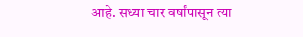आहे. सध्या चार वर्षांपासून त्या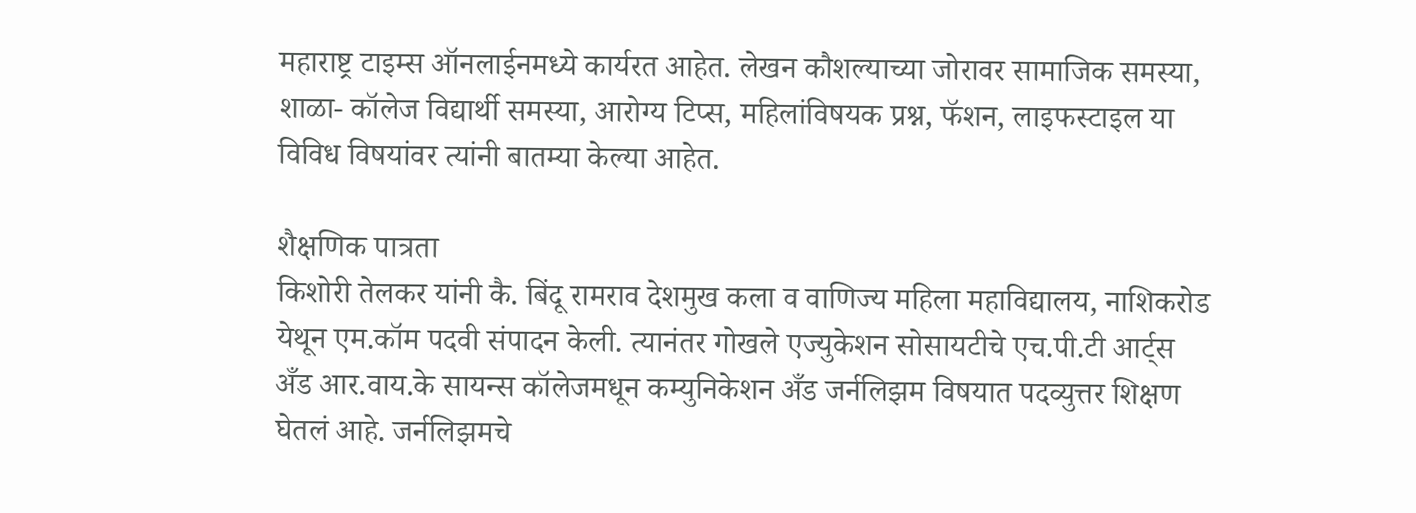महाराष्ट्र टाइम्स ऑनलाईनमध्ये कार्यरत आहेत. लेखन कौशल्याच्या जोरावर सामाजिक समस्या, शाळा- कॉलेज विद्यार्थी समस्या, आरोग्य टिप्स, महिलांविषयक प्रश्न, फॅशन, लाइफस्टाइल या विविध विषयांवर त्यांनी बातम्या केल्या आहेत.

शैक्षणिक पात्रता
किशोरी तेलकर यांनी कै. बिंदू रामराव देशमुख कला व वाणिज्य महिला महाविद्यालय, नाशिकरोड येथून एम.कॉम पदवी संपादन केली. त्यानंतर गोखले एज्युकेशन सोसायटीचे एच.पी.टी आर्ट्स अँड आर.वाय.के सायन्स कॉलेजमधून कम्युनिकेशन अँड जर्नलिझम विषयात पदव्युत्तर शिक्षण घेतलं आहे. जर्नलिझमचे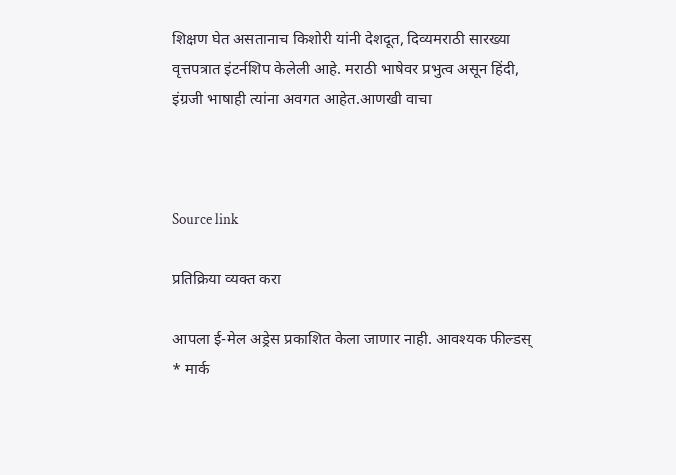शिक्षण घेत असतानाच किशोरी यांनी देशदूत, दिव्यमराठी सारख्या वृत्तपत्रात इंटर्नशिप केलेली आहे. मराठी भाषेवर प्रभुत्व असून हिंदी, इंग्रजी भाषाही त्यांना अवगत आहेत.आणखी वाचा



Source link

प्रतिक्रिया व्यक्त करा

आपला ई-मेल अड्रेस प्रकाशित केला जाणार नाही. आवश्यक फील्डस् * मार्क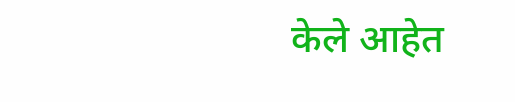केले आहेत